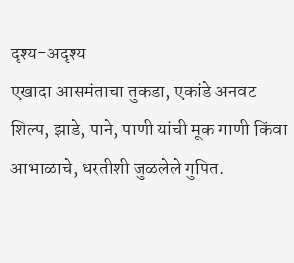दृश्य-अदृश्य
एखादा आसमंताचा तुकडा, एकांडे अनवट शिल्प, झाडे, पाने, पाणी यांची मूक गाणी किंवा आभाळाचे, धरतीशी जुळलेले गुपित.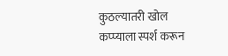कुठल्यातरी खोल कप्प्याला स्पर्श करून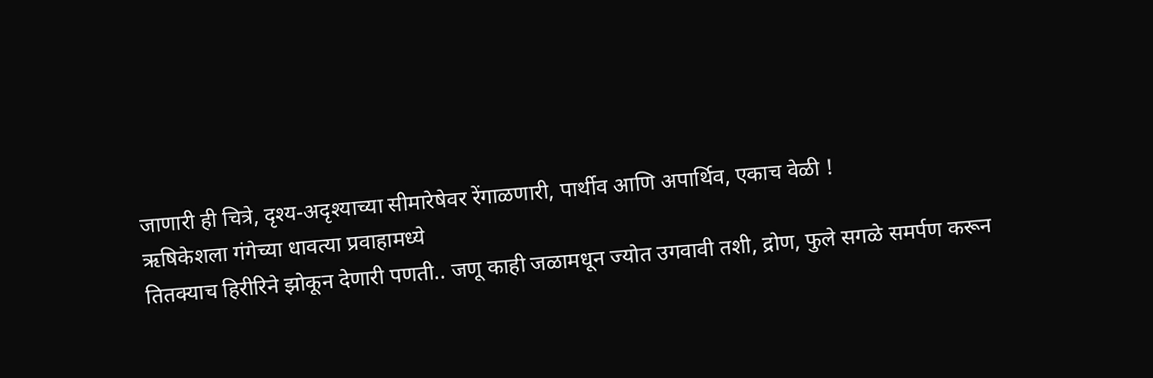जाणारी ही चित्रे, दृश्य-अदृश्याच्या सीमारेषेवर रेंगाळणारी, पार्थीव आणि अपार्थिव, एकाच वेळी !
ऋषिकेशला गंगेच्या धावत्या प्रवाहामध्ये
तितक्याच हिरीरिने झोकून देणारी पणती.. जणू काही जळामधून ज्योत उगवावी तशी, द्रोण, फुले सगळे समर्पण करून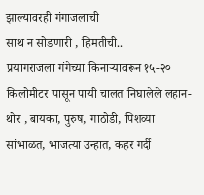झाल्यावरही गंगाजलाची
साथ न सोडणारी , हिमतीची..
प्रयागराजला गंगेच्या किनाऱ्यावरून १५-२०
किलोमीटर पासून पायी चालत निघालेले लहान-थोर , बायका, पुरुष, गाठोडी, पिशव्या सांभाळत, भाजत्या उन्हात, कहर गर्दी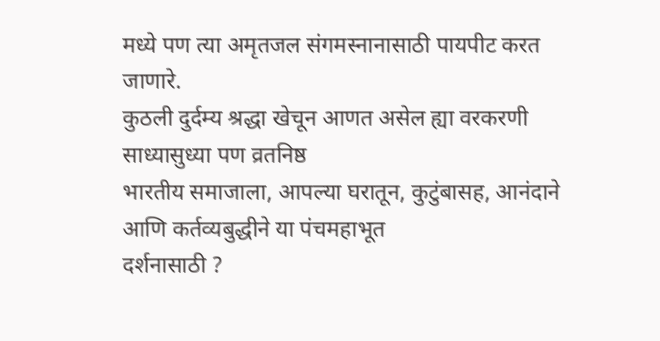मध्ये पण त्या अमृतजल संगमस्नानासाठी पायपीट करत जाणारे.
कुठली दुर्दम्य श्रद्धा खेचून आणत असेल ह्या वरकरणी साध्यासुध्या पण व्रतनिष्ठ
भारतीय समाजाला, आपल्या घरातून, कुटुंबासह, आनंदाने आणि कर्तव्यबुद्धीने या पंचमहाभूत
दर्शनासाठी ?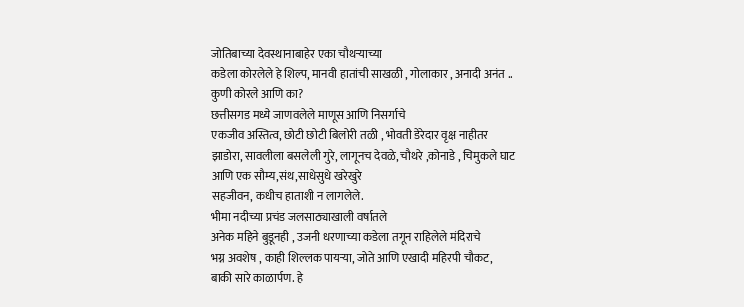जोतिबाच्या देवस्थानाबाहेर एका चौथऱ्याच्या
कडेला कोरलेले हे शिल्प, मानवी हातांची साखळी , गोलाकार , अनादी अनंत .. कुणी कोरले आणि का?
छत्तीसगड मध्ये जाणवलेले माणूस आणि निसर्गाचे
एकजीव अस्तित्व, छोटी छोटी बिलोरी तळी , भोवती डेरेदार वृक्ष नाहीतर झाडोरा, सावलीला बसलेली गुरे, लागूनच देवळे, चौथरे ,कोनाडे , चिमुकले घाट आणि एक सौम्य,संथ,साधेसुधे खरेखुरे
सहजीवन, कधीच हाताशी न लागलेले.
भीमा नदीच्या प्रचंड जलसाठ्याखाली वर्षातले
अनेक महिने बुडूनही , उजनी धरणाच्या कडेला तगून राहिलेले मंदिराचे
भग्न अवशेष , काही शिल्लक पायऱ्या, जोते आणि एखादी महिरपी चौकट,
बाकी सारे काळार्पण. हे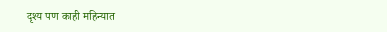दृश्य पण काही महिन्यात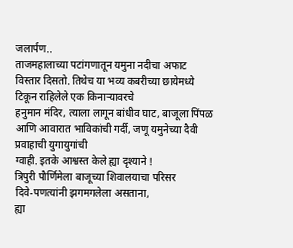जलार्पण..
ताजमहालाच्या पटांगणातून यमुना नदीचा अफाट
विस्तार दिसतो. तिथेच या भव्य कबरीच्या छायेमध्ये टिकून राहिलेले एक किनाऱ्यावरचे
हनुमान मंदिर, त्याला लागून बांधीव घाट, बाजूला पिंपळ आणि आवारात भाविकांची गर्दी, जणू यमुनेच्या दैवी प्रवाहाची युगायुगांची
ग्वाही. इतके आश्वस्त केले ह्या दृश्याने !
त्रिपुरी पौर्णिमेला बाजूच्या शिवालयाचा परिसर
दिवे-पणत्यांनी झगमगलेला असताना,
ह्या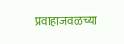प्रवाहाजवळच्या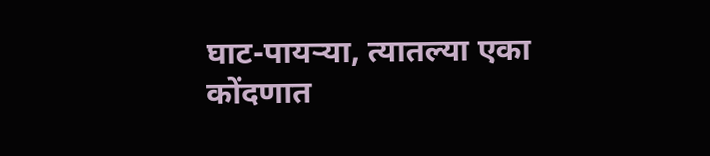घाट-पायऱ्या, त्यातल्या एका कोंदणात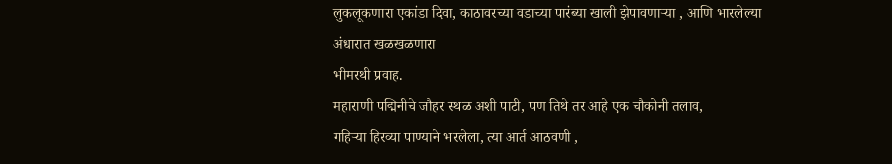लुकलूकणारा एकांडा दिवा, काठावरच्या वडाच्या पारंब्या खाली झेपावणाऱ्या , आणि भारलेल्या अंधारात खळखळणारा
भीमरथी प्रवाह.
महाराणी पद्मिनीचे जौहर स्थळ अशी पाटी, पण तिथे तर आहे एक चौकोनी तलाव,
गहिऱ्या हिरव्या पाण्याने भरलेला, त्या आर्त आठवणी ,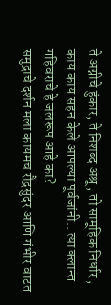ते अग्नीचे हुंकार, ते निशब्द अश्रू , तो सामूहिक निर्धार , काय काय सहन केले आपल्या पूर्वजांनी.. त्या क्लान्त गहिवराचे हे जलरूप आहे का?
समुद्राचे दर्शन मला कायमच रौद्रसुंदर आणि गंभीर वाटत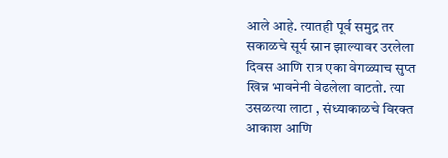आले आहे. त्यातही पूर्व समुद्र तर सकाळचे सूर्य स्नान झाल्यावर उरलेला दिवस आणि रात्र एका वेगळ्याच सुप्त खिन्न भावनेनी वेढलेला वाटतो. त्या उसळत्या लाटा , संध्याकाळचे विरक्त आकाश आणि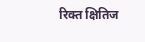रिक्त क्षितिज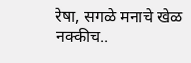रेषा, सगळे मनाचे खेळ नक्कीच..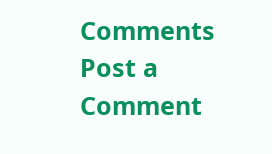Comments
Post a Comment